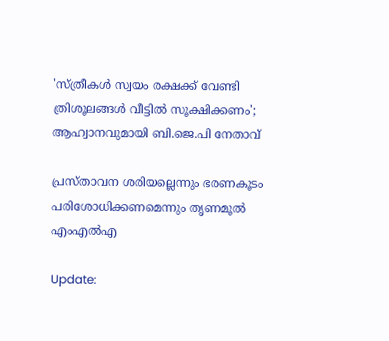'സ്ത്രീകള്‍ സ്വയം രക്ഷക്ക് വേണ്ടി ത്രിശൂലങ്ങൾ വീട്ടിൽ സൂക്ഷിക്കണം'; ആഹ്വാനവുമായി ബി.ജെ.പി നേതാവ്

പ്രസ്താവന ശരിയല്ലെന്നും ഭരണകൂടം പരിശോധിക്കണമെന്നും തൃണമൂൽ എംഎൽഎ

Update: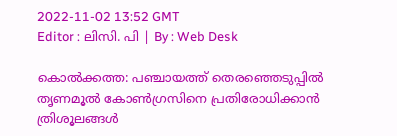2022-11-02 13:52 GMT
Editor : ലിസി. പി | By : Web Desk

കൊൽക്കത്ത: പഞ്ചായത്ത് തെരഞ്ഞെടുപ്പിൽ തൃണമൂൽ കോൺഗ്രസിനെ പ്രതിരോധിക്കാൻ ത്രിശൂലങ്ങൾ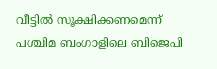വീട്ടിൽ സൂക്ഷിക്കണമെന്ന് പശ്ചിമ ബംഗാളിലെ ബിജെപി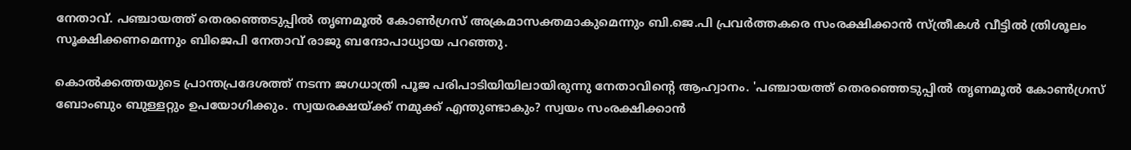നേതാവ്. പഞ്ചായത്ത് തെരഞ്ഞെടുപ്പിൽ തൃണമൂൽ കോണ്‍ഗ്രസ് അക്രമാസക്തമാകുമെന്നും ബി.ജെ.പി പ്രവർത്തകരെ സംരക്ഷിക്കാൻ സ്ത്രീകൾ വീട്ടിൽ ത്രിശൂലം സൂക്ഷിക്കണമെന്നും ബിജെപി നേതാവ് രാജു ബന്ദോപാധ്യായ പറഞ്ഞു.

കൊൽക്കത്തയുടെ പ്രാന്തപ്രദേശത്ത് നടന്ന ജഗധാത്രി പൂജ പരിപാടിയിയിലായിരുന്നു നേതാവിന്റെ ആഹ്വാനം. 'പഞ്ചായത്ത് തെരഞ്ഞെടുപ്പിൽ തൃണമൂൽ കോൺഗ്രസ് ബോംബും ബുള്ളറ്റും ഉപയോഗിക്കും. സ്വയരക്ഷയ്ക്ക് നമുക്ക് എന്തുണ്ടാകും? സ്വയം സംരക്ഷിക്കാൻ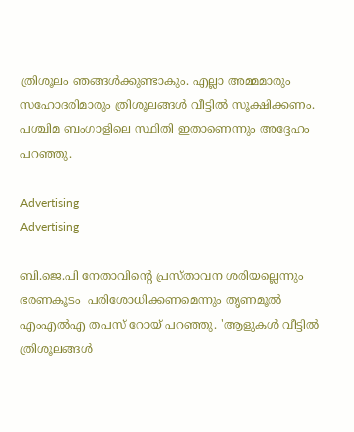ത്രിശൂലം ഞങ്ങൾക്കുണ്ടാകും. എല്ലാ അമ്മമാരും സഹോദരിമാരും ത്രിശൂലങ്ങൾ വീട്ടിൽ സൂക്ഷിക്കണം. പശ്ചിമ ബംഗാളിലെ സ്ഥിതി ഇതാണെന്നും അദ്ദേഹം പറഞ്ഞു.

Advertising
Advertising

ബി.ജെ.പി നേതാവിന്റെ പ്രസ്താവന ശരിയല്ലെന്നും ഭരണകൂടം  പരിശോധിക്കണമെന്നും തൃണമൂൽ എംഎൽഎ തപസ് റോയ് പറഞ്ഞു. 'ആളുകൾ വീട്ടിൽ ത്രിശൂലങ്ങൾ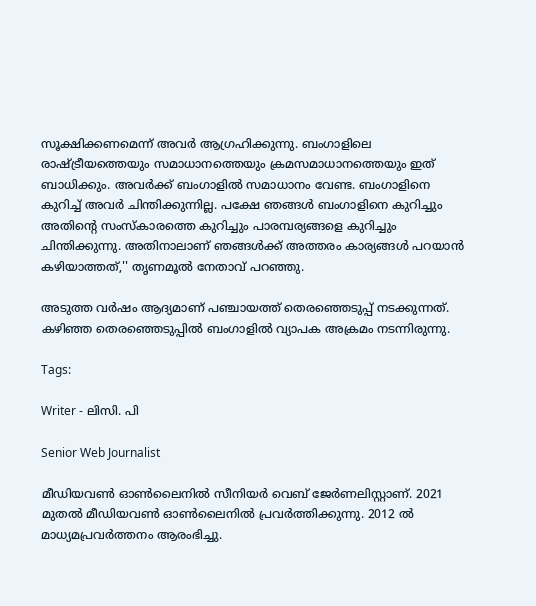സൂക്ഷിക്കണമെന്ന് അവർ ആഗ്രഹിക്കുന്നു. ബംഗാളിലെ  രാഷ്ട്രീയത്തെയും സമാധാനത്തെയും ക്രമസമാധാനത്തെയും ഇത് ബാധിക്കും. അവർക്ക് ബംഗാളിൽ സമാധാനം വേണ്ട. ബംഗാളിനെ കുറിച്ച് അവർ ചിന്തിക്കുന്നില്ല. പക്ഷേ ഞങ്ങൾ ബംഗാളിനെ കുറിച്ചും അതിന്റെ സംസ്‌കാരത്തെ കുറിച്ചും പാരമ്പര്യങ്ങളെ കുറിച്ചും ചിന്തിക്കുന്നു. അതിനാലാണ് ഞങ്ങൾക്ക് അത്തരം കാര്യങ്ങൾ പറയാൻ കഴിയാത്തത്,'' തൃണമൂൽ നേതാവ് പറഞ്ഞു.

അടുത്ത വർഷം ആദ്യമാണ് പഞ്ചായത്ത് തെരഞ്ഞെടുപ്പ് നടക്കുന്നത്. കഴിഞ്ഞ തെരഞ്ഞെടുപ്പിൽ ബംഗാളിൽ വ്യാപക അക്രമം നടന്നിരുന്നു.

Tags:

Writer - ലിസി. പി

Senior Web Journalist

മീഡിയവൺ ഓൺലൈനിൽ സീനിയർ വെബ് ജേർണലിസ്റ്റാണ്. 2021 മുതൽ മീഡിയവൺ ഓൺലൈനിൽ പ്രവർത്തിക്കുന്നു. 2012 ല്‍ മാധ്യമപ്രവര്‍ത്തനം ആരംഭിച്ചു.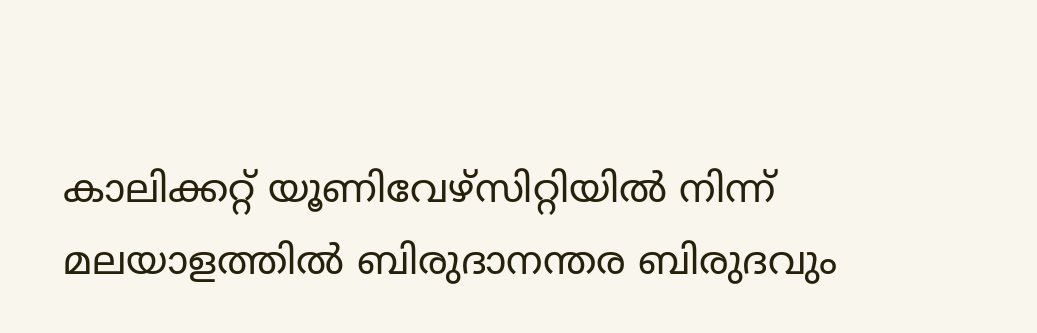കാലിക്കറ്റ് യൂണിവേഴ്‌സിറ്റിയിൽ നിന്ന് മലയാളത്തിൽ ബിരുദാനന്തര ബിരുദവും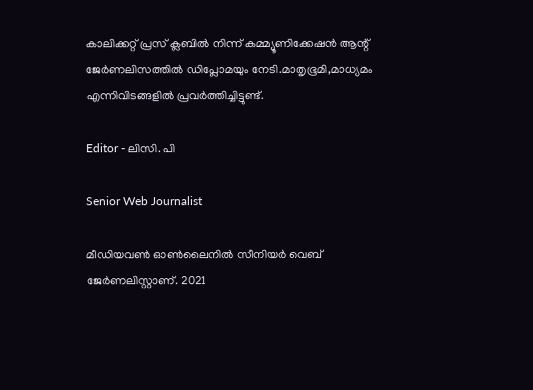കാലിക്കറ്റ് പ്രസ് ക്ലബിൽ നിന്ന് കമ്മ്യൂണിക്കേഷൻ ആന്റ് ജേർണലിസത്തിൽ ഡിപ്ലോമയും നേടി.മാതൃഭൂമി,മാധ്യമം എന്നിവിടങ്ങളിൽ പ്രവർത്തിച്ചിട്ടുണ്ട്.

Editor - ലിസി. പി

Senior Web Journalist

മീഡിയവൺ ഓൺലൈനിൽ സീനിയർ വെബ് ജേർണലിസ്റ്റാണ്. 2021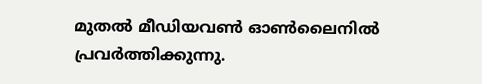മുതൽ മീഡിയവൺ ഓൺലൈനിൽ പ്രവർത്തിക്കുന്നു.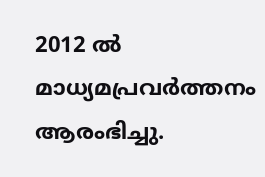2012 ല്‍ മാധ്യമപ്രവര്‍ത്തനം ആരംഭിച്ചു.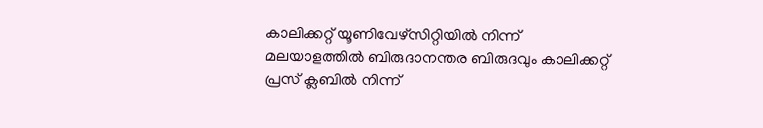കാലിക്കറ്റ് യൂണിവേഴ്‌സിറ്റിയിൽ നിന്ന് മലയാളത്തിൽ ബിരുദാനന്തര ബിരുദവും കാലിക്കറ്റ് പ്രസ് ക്ലബിൽ നിന്ന്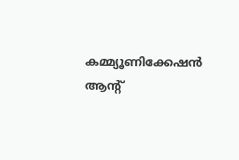കമ്മ്യൂണിക്കേഷൻ ആന്റ്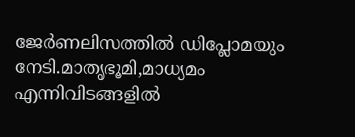ജേർണലിസത്തിൽ ഡിപ്ലോമയും നേടി.മാതൃഭൂമി,മാധ്യമം എന്നിവിടങ്ങളിൽ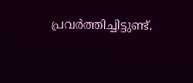പ്രവർത്തിച്ചിട്ടുണ്ട്.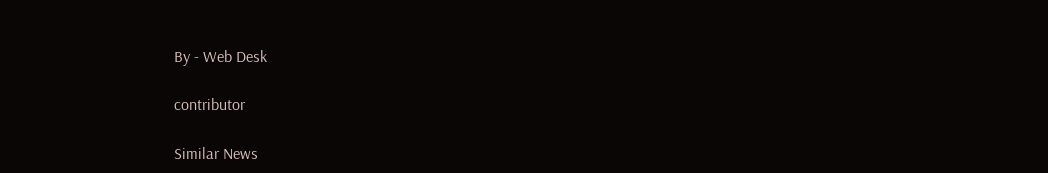By - Web Desk

contributor

Similar News